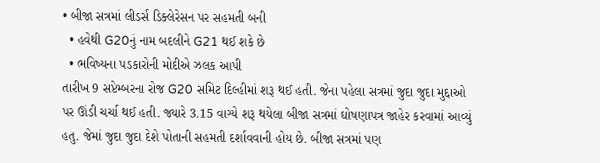• બીજા સત્રમાં લીડર્સ ડિક્લેરેસન પર સહમતી બની
  • હવેથી G20નું નામ બદલીને G21 થઈ શકે છે
  • ભવિષ્યના પડકારોની મોદીએ ઝલક આપી
તારીખ 9 સપ્ટેમ્બરના રોજ G20 સમિટ દિલ્હીમાં શરૂ થઈ હતી. જેના પહેલા સત્રમાં જુદા જુદા મુદ્દાઓ પર ઊંડી ચર્ચા થઈ હતી. જ્યારે 3.15 વાગ્યે શરૂ થયેલા બીજા સત્રમાં ઘોષણાપત્ર જાહેર કરવામાં આવ્યું હતુ. જેમાં જુદા જુદા દેશે પોતાની સહમતી દર્શાવવાની હોય છે. બીજા સત્રમાં પણ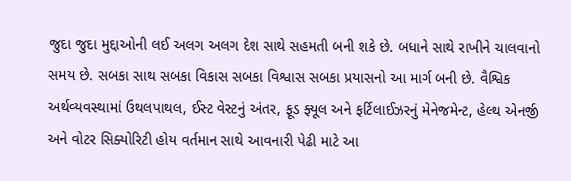જુદા જુદા મુદ્દાઓની લઈ અલગ અલગ દેશ સાથે સહમતી બની શકે છે. બધાને સાથે રાખીને ચાલવાનો સમય છે. સબકા સાથ સબકા વિકાસ સબકા વિશ્વાસ સબકા પ્રયાસનો આ માર્ગ બની છે. વૈશ્વિક અર્થવ્યવસ્થામાં ઉથલપાથલ, ઈસ્ટ વેસ્ટનું અંતર, ફૂડ ફ્યૂલ અને ફર્ટિલાઈઝરનું મેનેજમેન્ટ, હેલ્થ એનર્જી અને વોટર સિક્યોરિટી હોય વર્તમાન સાથે આવનારી પેઢી માટે આ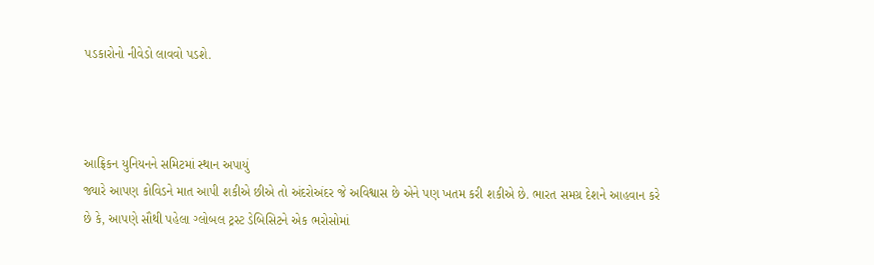પડકારોનો નીવેડો લાવવો પડશે.



આફ્રિકન યુનિયનને સમિટમાં સ્થાન અપાયું
જ્યારે આપણ કોવિડને માત આપી શકીએ છીએ તો અંદરોઅંદર જે અવિશ્વાસ છે એને પણ ખતમ કરી શકીએ છે. ભારત સમગ્ર દેશને આહવાન કરે છે કે, આપણે સૌથી પહેલા ગ્લોબલ ટ્રસ્ટ ડેબિસિટને એક ભરોસોમાં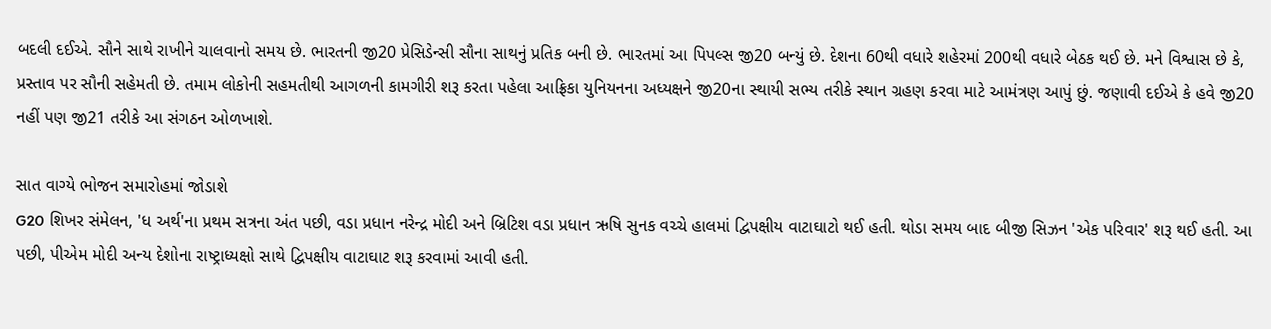બદલી દઈએ. સૌને સાથે રાખીને ચાલવાનો સમય છે. ભારતની જી20 પ્રેસિડેન્સી સૌના સાથનું પ્રતિક બની છે. ભારતમાં આ પિપલ્સ જી20 બન્યું છે. દેશના 60થી વધારે શહેરમાં 200થી વધારે બેઠક થઈ છે. મને વિશ્વાસ છે કે, પ્રસ્તાવ પર સૌની સહેમતી છે. તમામ લોકોની સહમતીથી આગળની કામગીરી શરૂ કરતા પહેલા આફ્રિકા યુનિયનના અધ્યક્ષને જી20ના સ્થાયી સભ્ય તરીકે સ્થાન ગ્રહણ કરવા માટે આમંત્રણ આપું છું. જણાવી દઈએ કે હવે જી20 નહીં પણ જી21 તરીકે આ સંગઠન ઓળખાશે.

સાત વાગ્યે ભોજન સમારોહમાં જોડાશે
G20 શિખર સંમેલન, 'ધ અર્થ'ના પ્રથમ સત્રના અંત પછી, વડા પ્રધાન નરેન્દ્ર મોદી અને બ્રિટિશ વડા પ્રધાન ઋષિ સુનક વચ્ચે હાલમાં દ્વિપક્ષીય વાટાઘાટો થઈ હતી. થોડા સમય બાદ બીજી સિઝન 'એક પરિવાર' શરૂ થઈ હતી. આ પછી, પીએમ મોદી અન્ય દેશોના રાષ્ટ્રાધ્યક્ષો સાથે દ્વિપક્ષીય વાટાઘાટ શરૂ કરવામાં આવી હતી.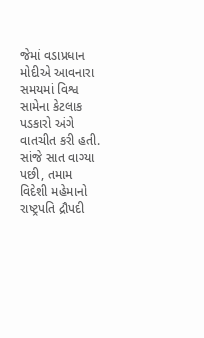જેમાં વડાપ્રધાન મોદીએ આવનારા સમયમાં વિશ્વ સામેના કેટલાક પડકારો અંગે વાતચીત કરી હતી. સાંજે સાત વાગ્યા પછી, તમામ વિદેશી મહેમાનો રાષ્ટ્રપતિ દ્રૌપદી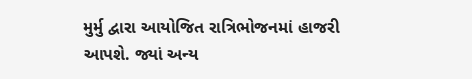મુર્મુ દ્વારા આયોજિત રાત્રિભોજનમાં હાજરી આપશે. જ્યાં અન્ય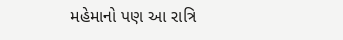મહેમાનો પણ આ રાત્રિ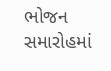ભોજન સમારોહમાં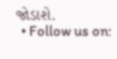જોડાશે.
  • Follow us on: